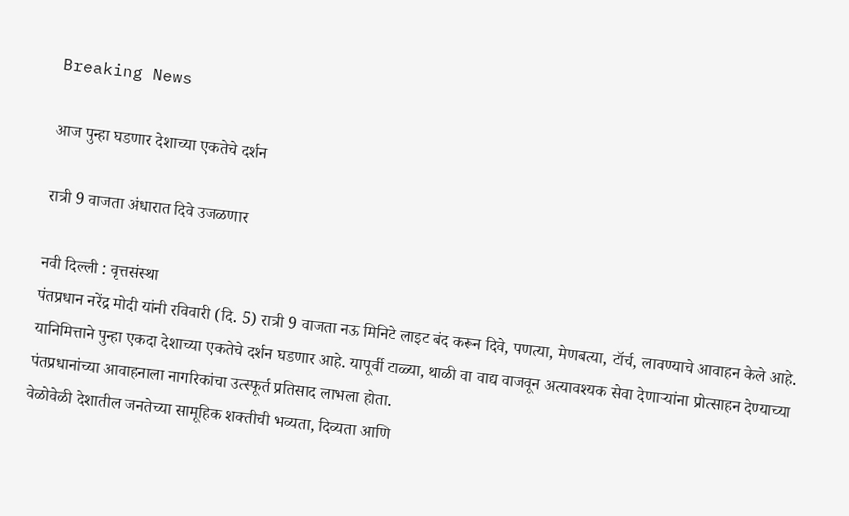Breaking News

आज पुन्हा घडणार देशाच्या एकतेचे दर्शन

रात्री 9 वाजता अंधारात दिवे उजळणार

नवी दिल्ली : वृत्तसंस्था
पंतप्रधान नरेंद्र मोदी यांनी रविवारी (दि. 5) रात्री 9 वाजता नऊ मिनिटे लाइट बंद करून दिवे, पणत्या, मेणबत्या, टॉर्च, लावण्याचे आवाहन केले आहे. यानिमित्ताने पुन्हा एकदा देशाच्या एकतेचे दर्शन घडणार आहे. यापूर्वी टाळ्या, थाळी वा वाद्य वाजवून अत्यावश्यक सेवा देणार्‍यांना प्रोत्साहन देण्याच्या पंतप्रधानांच्या आवाहनाला नागरिकांचा उत्स्फूर्त प्रतिसाद लाभला होता.
वेळोवेळी देशातील जनतेच्या सामूहिक शक्तीची भव्यता, दिव्यता आणि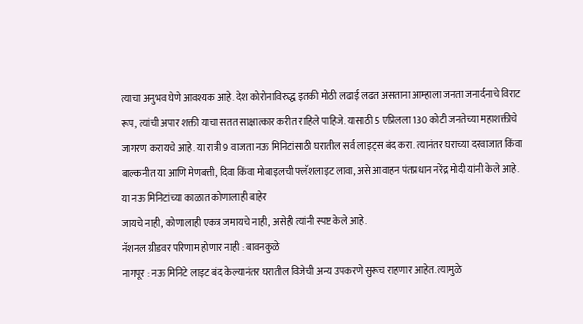त्याचा अनुभव घेणे आवश्यक आहे. देश कोरोनाविरुद्ध इतकी मोठी लढाई लढत असताना आम्हाला जनता जनार्दनाचे विराट रूप, त्यांची अपार शक्ती याचा सतत साक्षात्कार करीत राहिले पाहिजे. यासाठी 5 एप्रिलला 130 कोटी जनतेच्या महाशक्तीचे जागरण करायचे आहे. या रात्री 9 वाजता नऊ मिनिटांसाठी घरातील सर्व लाइट्स बंद करा. त्यानंतर घराच्या दरवाजात किंवा बाल्कनीत या आणि मेणबत्ती, दिवा किंवा मोबाइलची फ्लॅशलाइट लावा, असे आवाहन पंतप्रधान नरेंद्र मोदी यांनी केले आहे. या नऊ मिनिटांच्या काळात कोणालाही बाहेर
जायचे नाही, कोणालाही एकत्र जमायचे नाही, असेही त्यांनी स्पष्ट केले आहे.
नॅशनल ग्रीडवर परिणाम होणार नाही : बावनकुळे
नागपूर : नऊ मिनिटे लाइट बंद केल्यानंतर घरातील विजेची अन्य उपकरणे सुरूच राहणार आहेत. त्यामुळे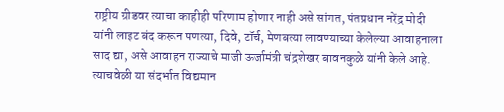राष्ट्रीय ग्रीडवर त्याचा काहीही परिणाम होणार नाही असे सांगत, पंतप्रधान नरेंद्र मोदी यांनी लाइट बंद करून पणत्या, दिवे, टॉर्च, मेणबत्या लावण्याच्या केलेल्या आवाहनाला साद द्या, असे आवाहन राज्याचे माजी ऊर्जामंत्री चंद्रशेखर बावनकुळे यांनी केले आहे. त्याचवेळी या संदर्भात विद्यमान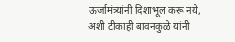ऊर्जामंत्र्यांनी दिशाभूल करू नये, अशी टीकाही बावनकुळे यांनी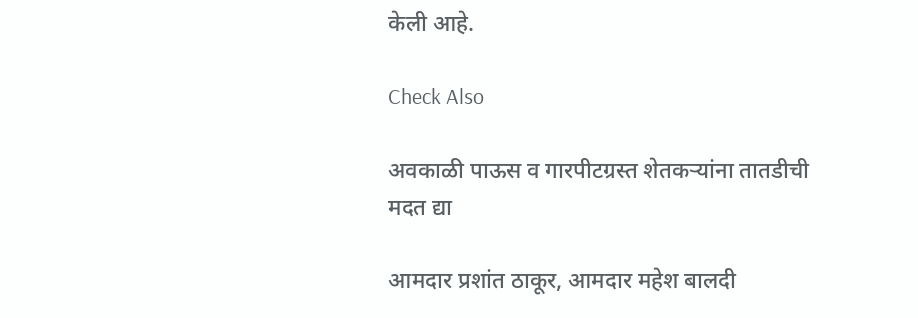केली आहे.

Check Also

अवकाळी पाऊस व गारपीटग्रस्त शेतकऱ्यांना तातडीची मदत द्या

आमदार प्रशांत ठाकूर, आमदार महेश बालदी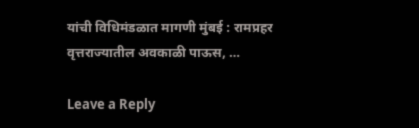यांची विधिमंडळात मागणी मुंबई : रामप्रहर वृत्तराज्यातील अवकाळी पाऊस, …

Leave a Reply